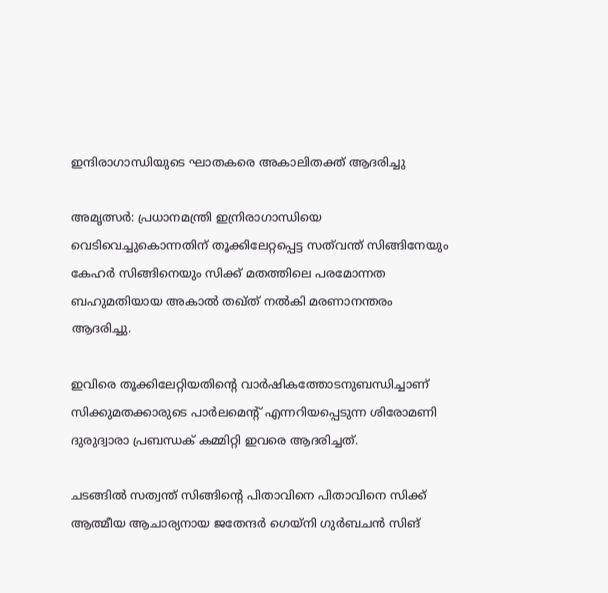ഇന്ദിരാഗാന്ധിയുടെ ഘാതകരെ അകാലിതക്ത് ആദരിച്ചു

അമൃത്സര്‍: പ്രധാനമന്ത്രി ഇന്രിരാഗാന്ധിയെ വെടിവെച്ചുകൊന്നതിന് തൂക്കിലേറ്റപ്പെട്ട സത്‌വന്ത് സിങ്ങിനേയും കേഹര്‍ സിങ്ങിനെയും സിക്ക് മതത്തിലെ പരമോന്നത ബഹുമതിയായ അകാല്‍ തഖ്ത് നല്‍കി മരണാനന്തരം ആദരിച്ചു.

ഇവിരെ തൂക്കിലേറ്റിയതിന്റെ വാര്‍ഷികത്തോടനുബന്ധിച്ചാണ് സിക്കുമതക്കാരുടെ പാര്‍ലമെന്റ് എന്നറിയപ്പെടുന്ന ശിരോമണി ദുരുദ്വാരാ പ്രബന്ധക് കമ്മിറ്റി ഇവരെ ആദരിച്ചത്.

ചടങ്ങില്‍ സത്വന്ത് സിങ്ങിന്റെ പിതാവിനെ പിതാവിനെ സിക്ക് ആത്മീയ ആചാര്യനായ ജതേന്ദര്‍ ഗെയ്‌നി ഗുര്‍ബചന്‍ സിങ്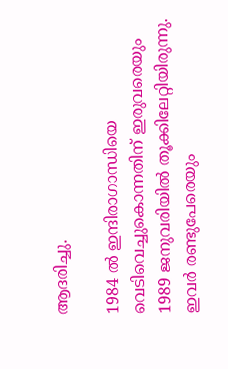ആദരിച്ചു.

1984 ല്‍ ഇന്ദിരാഗാന്ധിയെ വെടിവെച്ചുകൊന്നതിന് ഇരുവരെയും 1989 ജനുവരിയില്‍ തൂക്കിലേറ്റിയിരുന്നു. ഇവര്‍ രണ്ടുപേരെയും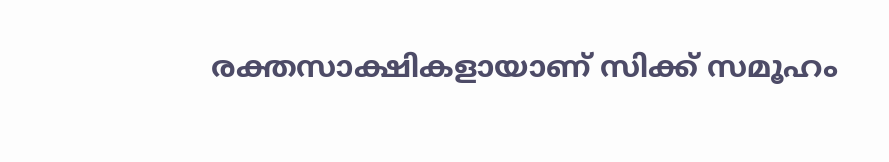രക്തസാക്ഷികളായാണ് സിക്ക് സമൂഹം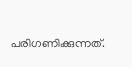പരിഗണിക്കുന്നത്.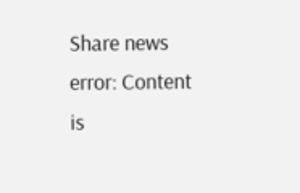Share news
error: Content is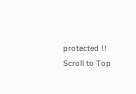protected !!
Scroll to Top